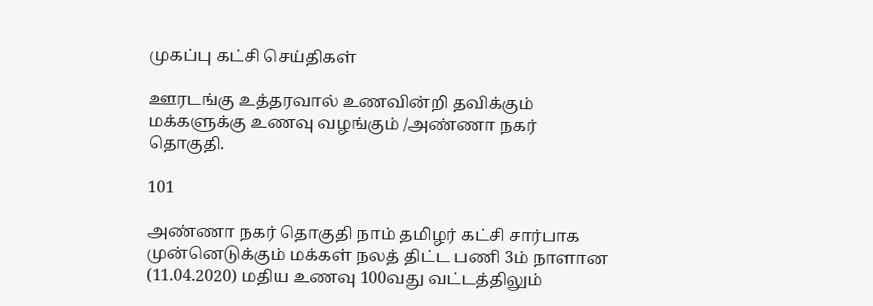முகப்பு கட்சி செய்திகள்

ஊரடங்கு உத்தரவால் உணவின்றி தவிக்கும் மக்களுக்கு உணவு வழங்கும் /அண்ணா நகர் தொகுதி.

101

அண்ணா நகர் தொகுதி நாம் தமிழர் கட்சி சார்பாக  முன்னெடுக்கும் மக்கள் நலத் திட்ட பணி 3ம் நாளான (11.04.2020) மதிய உணவு 100வது வட்டத்திலும்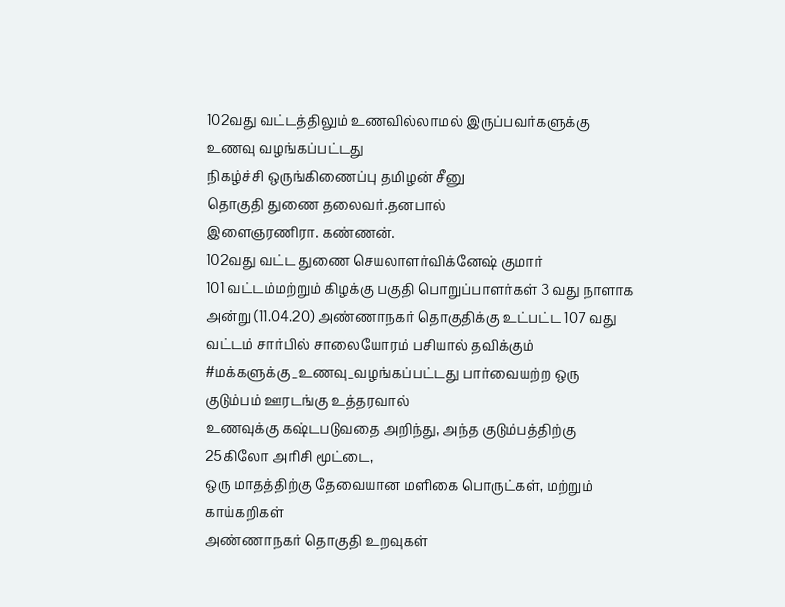102வது வட்டத்திலும் உணவில்லாமல் இருப்பவர்களுக்கு உணவு வழங்கப்பட்டது
நிகழ்ச்சி ஒருங்கிணைப்பு தமிழன் சீனு
தொகுதி துணை தலைவர்.தனபால்
இளைஞரணிரா. கண்ணன்.
102வது வட்ட துணை செயலாளர்விக்னேஷ் குமார்
101 வட்டம்மற்றும் கிழக்கு பகுதி பொறுப்பாளர்கள் 3 வது நாளாக அன்று (11.04.20) அண்ணாநகர் தொகுதிக்கு உட்பட்ட 107 வது வட்டம் சார்பில் சாலையோரம் பசியால் தவிக்கும் #மக்களுக்கு_உணவு_வழங்கப்பட்டது பார்வையற்ற ஒரு குடும்பம் ஊரடங்கு உத்தரவால்
உணவுக்கு கஷ்டபடுவதை அறிந்து, அந்த குடும்பத்திற்கு
25கிலோ அரிசி மூட்டை,
ஒரு மாதத்திற்கு தேவையான மளிகை பொருட்கள், மற்றும் காய்கறிகள்
அண்ணாநகர் தொகுதி உறவுகள்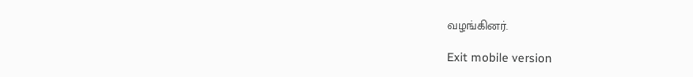வழங்கினர்.

Exit mobile version